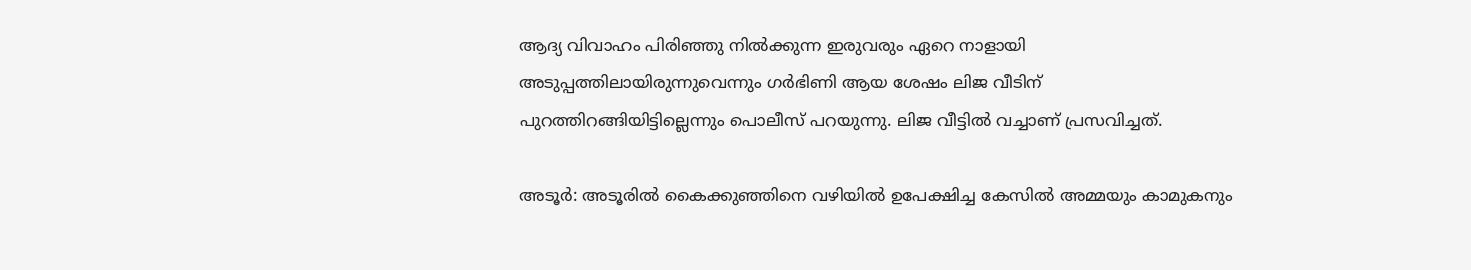ആദ്യ വിവാഹം പിരിഞ്ഞു നിൽക്കുന്ന ഇരുവരും ഏറെ നാളായി അടുപ്പത്തിലായിരുന്നുവെന്നും ഗർഭിണി ആയ ശേഷം ലിജ വീടിന് പുറത്തിറങ്ങിയിട്ടില്ലെന്നും പൊലീസ് പറയുന്നു. ലിജ വീട്ടിൽ വച്ചാണ് പ്രസവിച്ചത്.

അടൂര്‍: അടൂരിൽ കൈക്കുഞ്ഞിനെ വഴിയിൽ ഉപേക്ഷിച്ച കേസിൽ അമ്മയും കാമുകനും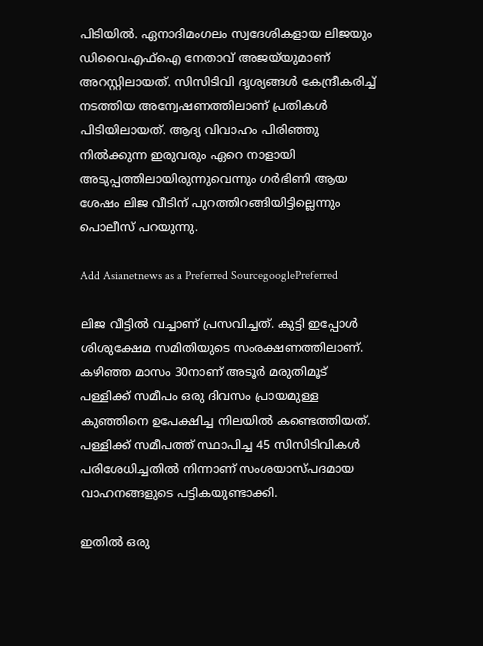പിടിയിൽ. ഏനാദിമംഗലം സ്വദേശികളായ ലിജയും ഡിവൈഎഫ്ഐ നേതാവ് അജയ്‍യുമാണ് അറസ്റ്റിലായത്. സിസിടിവി ദൃശ്യങ്ങൾ കേന്ദ്രീകരിച്ച് നടത്തിയ അന്വേഷണത്തിലാണ് പ്രതികൾ പിടിയിലായത്. ആദ്യ വിവാഹം പിരിഞ്ഞു നിൽക്കുന്ന ഇരുവരും ഏറെ നാളായി അടുപ്പത്തിലായിരുന്നുവെന്നും ഗർഭിണി ആയ ശേഷം ലിജ വീടിന് പുറത്തിറങ്ങിയിട്ടില്ലെന്നും പൊലീസ് പറയുന്നു.

Add Asianetnews as a Preferred SourcegooglePreferred

ലിജ വീട്ടിൽ വച്ചാണ് പ്രസവിച്ചത്. കുട്ടി ഇപ്പോൾ ശിശുക്ഷേമ സമിതിയുടെ സംരക്ഷണത്തിലാണ്. കഴിഞ്ഞ മാസം 30നാണ് അടൂർ മരുതിമൂട് പള്ളിക്ക് സമീപം ഒരു ദിവസം പ്രായമുള്ള കുഞ്ഞിനെ ഉപേക്ഷിച്ച നിലയിൽ കണ്ടെത്തിയത്. പള്ളിക്ക് സമീപത്ത് സ്ഥാപിച്ച 45 സിസിടിവികൾ പരിശേധിച്ചതിൽ നിന്നാണ് സംശയാസ്പദമായ വാഹനങ്ങളുടെ പട്ടികയുണ്ടാക്കി.

ഇതിൽ ഒരു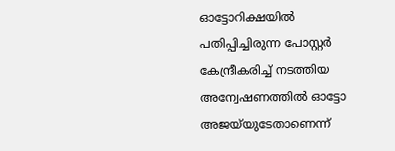ഓട്ടോറിക്ഷയിൽ പതിപ്പിച്ചിരുന്ന പോസ്റ്റർ കേന്ദ്രീകരിച്ച് നടത്തിയ അന്വേഷണത്തില്‍ ഓട്ടോ അജയ്‍യുടേതാണെന്ന്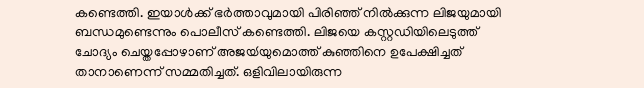കണ്ടെത്തി. ഇയാൾക്ക് ഭർത്താവുമായി പിരിഞ്ഞ് നിൽക്കുന്ന ലിജയുമായി ബന്ധമുണ്ടെന്നും പൊലീസ് കണ്ടെത്തി. ലിജയെ കസ്റ്റഡിയിലെടുത്ത് ചോദ്യം ചെയ്തപ്പോഴാണ് അജയ്‍യുമൊത്ത് കുഞ്ഞിനെ ഉപേക്ഷിച്ചത് താനാണെന്ന് സമ്മതിച്ചത്. ഒളിവിലായിരുന്ന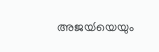അജയ്‍യെയും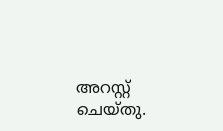അറസ്റ്റ് ചെയ്തു.